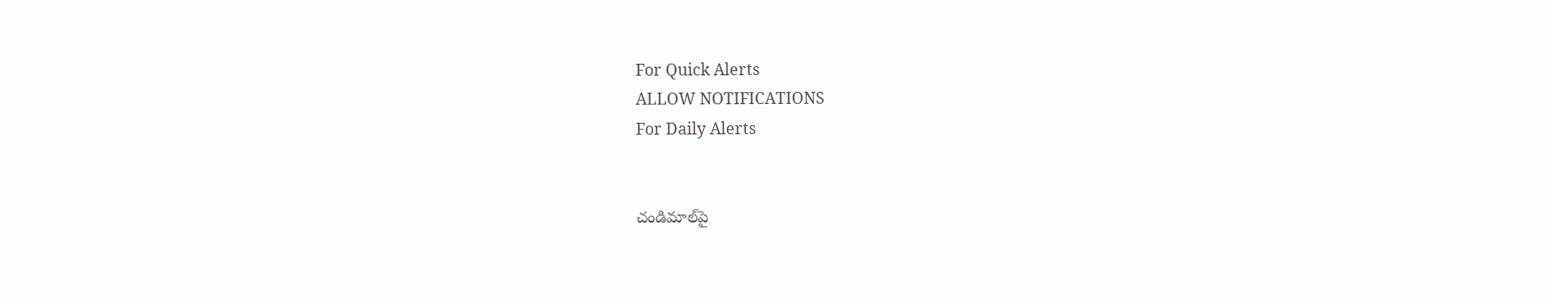For Quick Alerts
ALLOW NOTIFICATIONS
For Daily Alerts


చండిమాల్‌పై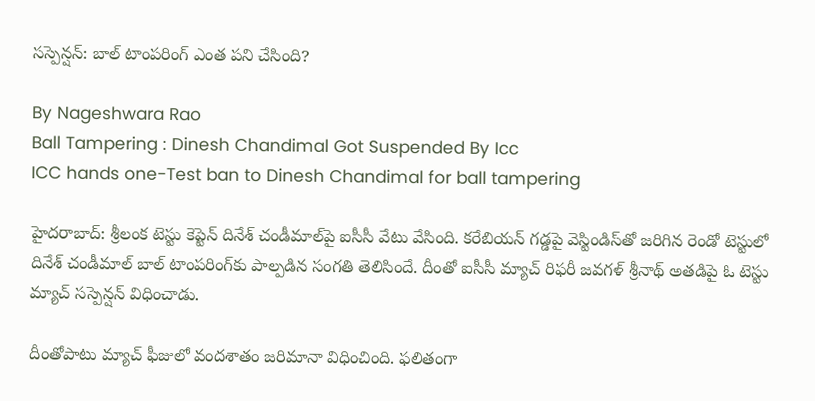సస్పెన్షన్‌: బాల్ టాంపరింగ్ ఎంత పని చేసింది?

By Nageshwara Rao
Ball Tampering : Dinesh Chandimal Got Suspended By Icc
ICC hands one-Test ban to Dinesh Chandimal for ball tampering

హైదరాబాద్: శ్రీలంక టెస్టు కెప్టెన్ దినేశ్ చండీమాల్‌పై ఐసీసీ వేటు వేసింది. కరేబియన్ గడ్డపై వెస్టిండిస్‌తో జరిగిన రెండో టెస్టులో దినేశ్ చండీమాల్‌ బాల్‌ టాంపరింగ్‌కు పాల్పడిన సంగతి తెలిసిందే. దీంతో ఐసీసీ మ్యాచ్‌ రిఫరీ జవగళ్‌ శ్రీనాథ్‌ అతడిపై ఓ టెస్టు మ్యాచ్‌ సస్పెన్షన్‌ విధించాడు.

దీంతోపాటు మ్యాచ్‌ ఫీజులో వందశాతం జరిమానా విధించింది. ఫలితంగా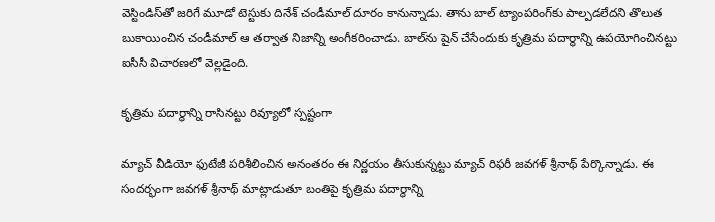వెస్టిండిస్‌తో జరిగే మూడో టెస్టుకు దినేశ్ చండీమాల్ దూరం కానున్నాడు. తాను బాల్ ట్యాంపరింగ్‌కు పాల్పడలేదని తొలుత బుకాయించిన చండీమాల్ ఆ తర్వాత నిజాన్ని అంగీకరించాడు. బాల్‌ను షైన్ చేసేందుకు కృత్రిమ పదార్థాన్ని ఉపయోగించినట్టు ఐసీసీ విచారణలో వెల్లడైంది.

కృత్రిమ పదార్థాన్ని రాసినట్టు రివ్యూలో స్పష్టంగా

మ్యాచ్ వీడియో ఫుటేజీ పరిశీలించిన అనంతరం ఈ నిర్ణయం తీసుకున్నట్టు మ్యాచ్ రిఫరీ జవగళ్ శ్రీనాథ్ పేర్కొన్నాడు. ఈ సందర్భంగా జవగళ్ శ్రీనాథ్ మాట్లాడుతూ బంతిపై కృత్రిమ పదార్థాన్ని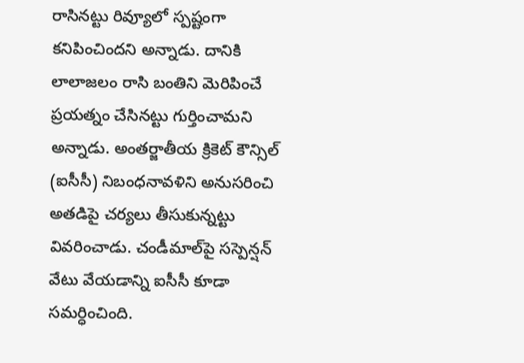రాసినట్టు రివ్యూలో స్పష్టంగా కనిపించిందని అన్నాడు. దానికి లాలాజలం రాసి బంతిని మెరిపించే ప్రయత్నం చేసినట్టు గుర్తించామని అన్నాడు. అంతర్జాతీయ క్రికెట్ కౌన్సిల్ (ఐసీసీ) నిబంధనావళిని అనుసరించి అతడిపై చర్యలు తీసుకున్నట్టు వివరించాడు. చండీమాల్‌పై సస్పెన్షన్‌ వేటు వేయడాన్ని ఐసీసీ కూడా సమర్ధించింది.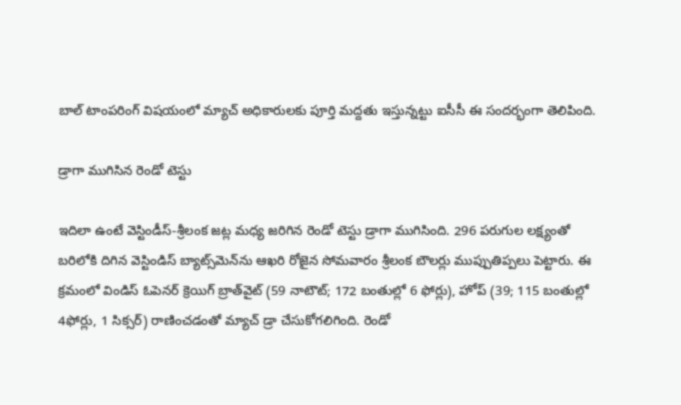బాల్ టాంపరింగ్ విషయంలో మ్యాచ్ అధికారులకు పూర్తి మద్దతు ఇస్తున్నట్టు ఐసీసీ ఈ సందర్భంగా తెలిపింది.

డ్రాగా ముగిసిన రెండో టెస్టు

ఇదిలా ఉంటే వెస్టిండీస్‌-శ్రీలంక జట్ల మధ్య జరిగిన రెండో టెస్టు డ్రాగా ముగిసింది. 296 పరుగుల లక్ష్యంతో బరిలోకి దిగిన వెస్టిండిస్ బ్యాట్స్‌మెన్‌ను ఆఖరి రోజైన సోమవారం శ్రీలంక బౌలర్లు ముప్పుతిప్పలు పెట్టారు. ఈ క్రమంలో విండిస్ ఓపెనర్‌ క్రెయిగ్‌ బ్రాత్‌వైట్‌ (59 నాటౌట్‌; 172 బంతుల్లో 6 ఫోర్లు), హోప్‌ (39; 115 బంతుల్లో 4ఫోర్లు, 1 సిక్సర్‌) రాణించడంతో మ్యాచ్ డ్రా చేసుకోగలిగింది. రెండో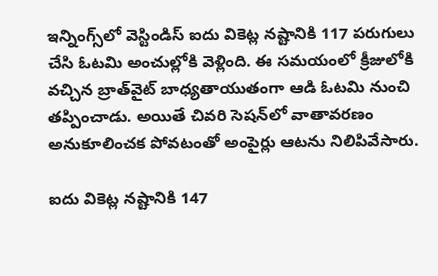ఇన్నింగ్స్‌‌లో వెస్టిండిస్ ఐదు వికెట్ల నష్టానికి 117 పరుగులు చేసి ఓటమి అంచుల్లోకి వెళ్లింది. ఈ సమయంలో క్రీజులోకి వచ్చిన బ్రాత్‌వైట్‌ బాధ్యతాయుతంగా ఆడి ఓటమి నుంచి తప్పించాడు. అయితే చివరి సెషన్‌లో వాతావరణం అనుకూలించక పోవటంతో అంపైర్లు ఆటను నిలిపివేసారు.

ఐదు వికెట్ల నష్టానికి 147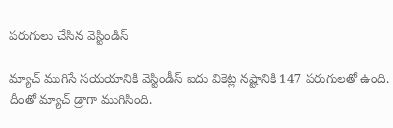పరుగులు చేసిన వెస్టిండిస్

మ్యాచ్‌ ముగిసే సయయానికి వెస్టిండీస్‌ ఐదు వికెట్ల నష్టానికి 147 పరుగులతో ఉంది. దీంతో మ్యాచ్‌ డ్రాగా ముగిసింది.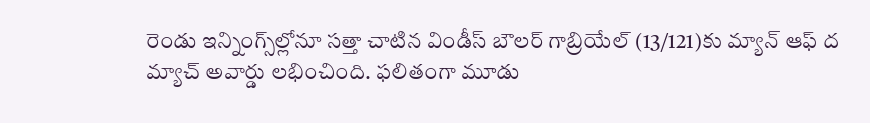రెండు ఇన్నింగ్స్‌ల్లోనూ సత్తా చాటిన విండీస్‌ బౌలర్‌ గాబ్రియేల్‌ (13/121)కు మ్యాన్‌ ఆఫ్‌ ద మ్యాచ్‌ అవార్డు లభించింది. ఫలితంగా మూడు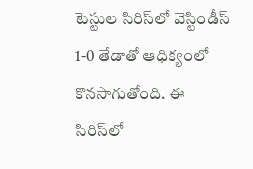టెస్టుల సిరిస్‌లో వెస్టిండీస్‌ 1-0 తేడాతో ఆధిక్యంలో కొనసాగుతోంది. ఈ సిరిస్‌లో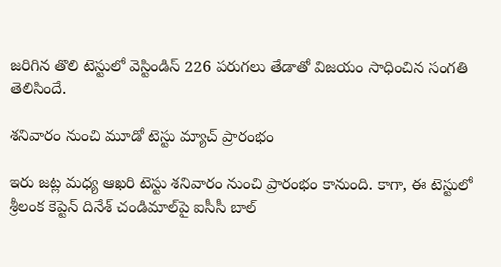జరిగిన తొలి టెస్టులో వెస్టిండిస్ 226 పరుగలు తేడాతో విజయం సాధించిన సంగతి తెలిసిందే.

శనివారం నుంచి మూడో టెస్టు మ్యాచ్ ప్రారంభం

ఇరు జట్ల మధ్య ఆఖరి టెస్టు శనివారం నుంచి ప్రారంభం కానుంది. కాగా, ఈ టెస్టులో శ్రీలంక కెప్టెన్‌ దినేశ్‌ చండిమాల్‌పై ఐసీసీ బాల్‌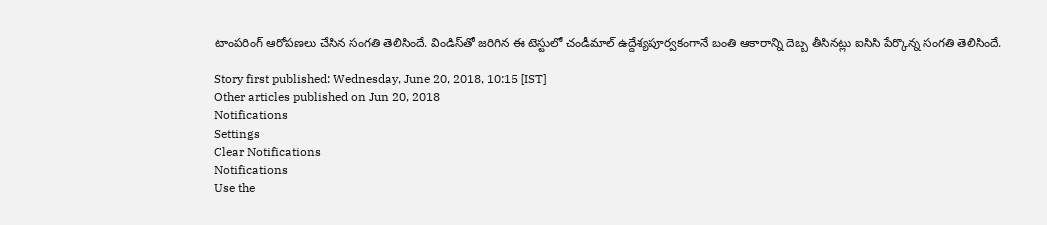టాంపరింగ్‌ ఆరోపణలు చేసిన సంగతి తెలిసిందే. విండిస్‌తో జరిగిన ఈ టెస్టులో చండీమాల్‌ ఉద్దేశ్యపూర్వకంగానే బంతి ఆకారాన్ని దెబ్బ తీసినట్లు ఐసిసి పేర్కొన్న సంగతి తెలిసిందే.

Story first published: Wednesday, June 20, 2018, 10:15 [IST]
Other articles published on Jun 20, 2018
Notifications
Settings
Clear Notifications
Notifications
Use the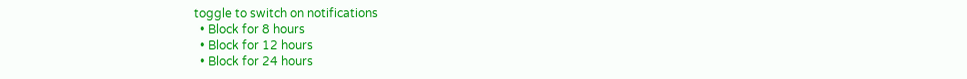toggle to switch on notifications
  • Block for 8 hours
  • Block for 12 hours
  • Block for 24 hours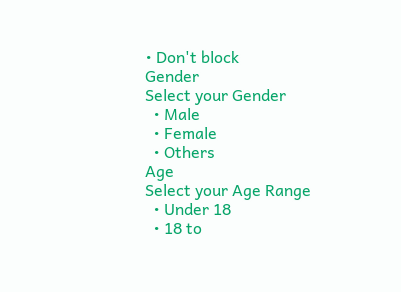• Don't block
Gender
Select your Gender
  • Male
  • Female
  • Others
Age
Select your Age Range
  • Under 18
  • 18 to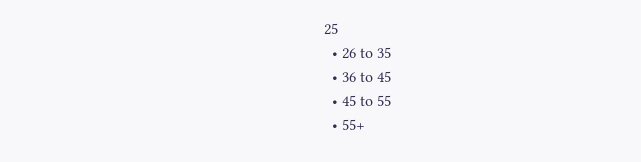25
  • 26 to 35
  • 36 to 45
  • 45 to 55
  • 55+